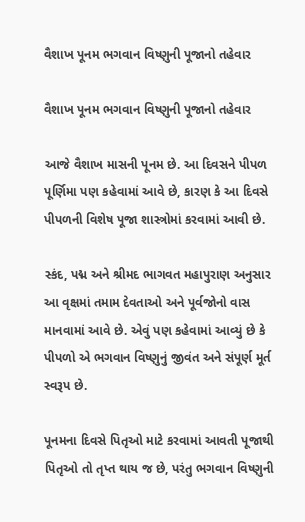વૈશાખ પૂનમ ભગવાન વિષ્ણુની પૂજાનો તહેવાર

વૈશાખ પૂનમ ભગવાન વિષ્ણુની પૂજાનો તહેવાર

આજે વૈશાખ માસની પૂનમ છે. આ દિવસને પીપળ પૂર્ણિમા પણ કહેવામાં આવે છે, કારણ કે આ દિવસે પીપળની વિશેષ પૂજા શાસ્ત્રોમાં કરવામાં આવી છે.

સ્કંદ, પદ્મ અને શ્રીમદ ભાગવત મહાપુરાણ અનુસાર આ વૃક્ષમાં તમામ દેવતાઓ અને પૂર્વજોનો વાસ માનવામાં આવે છે. એવું પણ કહેવામાં આવ્યું છે કે પીપળો એ ભગવાન વિષ્ણુનું જીવંત અને સંપૂર્ણ મૂર્ત સ્વરૂપ છે.

પૂનમના દિવસે પિતૃઓ માટે કરવામાં આવતી પૂજાથી પિતૃઓ તો તૃપ્ત થાય જ છે, પરંતુ ભગવાન વિષ્ણુની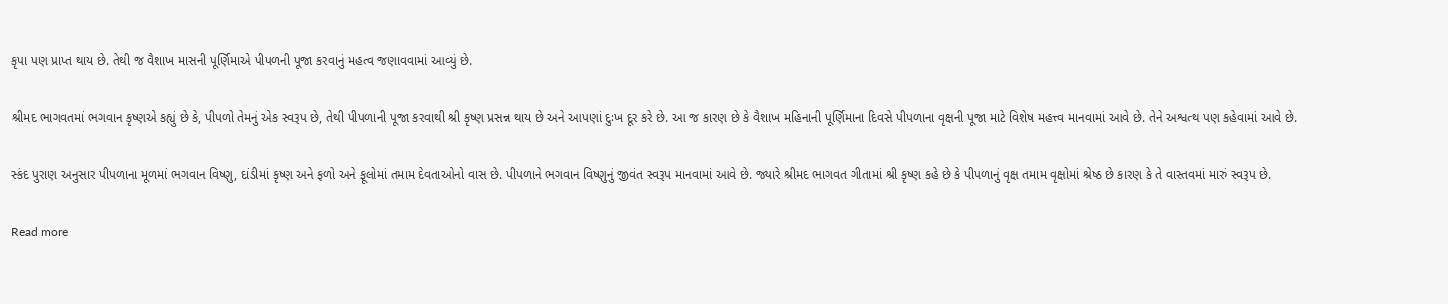કૃપા પણ પ્રાપ્ત થાય છે. તેથી જ વૈશાખ માસની પૂર્ણિમાએ પીપળની પૂજા કરવાનું મહત્વ જણાવવામાં આવ્યું છે.

શ્રીમદ ભાગવતમાં ભગવાન કૃષ્ણએ કહ્યું છે કે, પીપળો તેમનું એક સ્વરૂપ છે, તેથી પીપળાની પૂજા કરવાથી શ્રી કૃષ્ણ પ્રસન્ન થાય છે અને આપણાં દુઃખ દૂર કરે છે. આ જ કારણ છે કે વૈશાખ મહિનાની પૂર્ણિમાના દિવસે પીપળાના વૃક્ષની પૂજા માટે વિશેષ મહત્ત્વ માનવામાં આવે છે. તેને અશ્વત્થ પણ કહેવામાં આવે છે.

સ્કંદ પુરાણ અનુસાર પીપળાના મૂળમાં ભગવાન વિષ્ણુ, દાંડીમાં કૃષ્ણ અને ફળો અને ફૂલોમાં તમામ દેવતાઓનો વાસ છે. પીપળાને ભગવાન વિષ્ણુનું જીવંત સ્વરૂપ માનવામાં આવે છે. જ્યારે શ્રીમદ ભાગવત ગીતામાં શ્રી કૃષ્ણ કહે છે કે પીપળાનું વૃક્ષ તમામ વૃક્ષોમાં શ્રેષ્ઠ છે કારણ કે તે વાસ્તવમાં મારું સ્વરૂપ છે.

Read more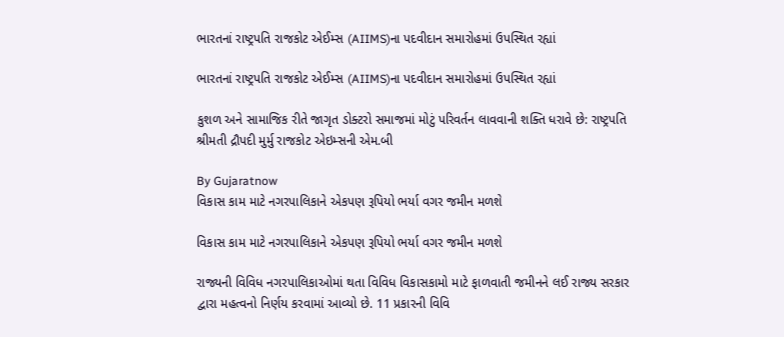ભારતનાં રાષ્ટ્રપતિ રાજકોટ એઈમ્સ (AIIMS)ના પદવીદાન સમારોહમાં ઉપસ્થિત રહ્યાં

ભારતનાં રાષ્ટ્રપતિ રાજકોટ એઈમ્સ (AIIMS)ના પદવીદાન સમારોહમાં ઉપસ્થિત રહ્યાં

કુશળ અને સામાજિક રીતે જાગૃત ડોક્ટરો સમાજમાં મોટું પરિવર્તન લાવવાની શક્તિ ધરાવે છે: રાષ્ટ્રપતિ શ્રીમતી દ્રૌપદી મુર્મુ રાજકોટ એઇમ્સની એમ.બી

By Gujaratnow
વિકાસ કામ માટે નગરપાલિકાને એકપણ રૂપિયો ભર્યા વગર જમીન મળશે

વિકાસ કામ માટે નગરપાલિકાને એકપણ રૂપિયો ભર્યા વગર જમીન મળશે

રાજ્યની વિવિધ નગરપાલિકાઓમાં થતા વિવિધ વિકાસકામો માટે ફાળવાતી જમીનને લઈ રાજ્ય સરકાર દ્વારા મહત્વનો નિર્ણય કરવામાં આવ્યો છે. 11 પ્રકારની વિવિ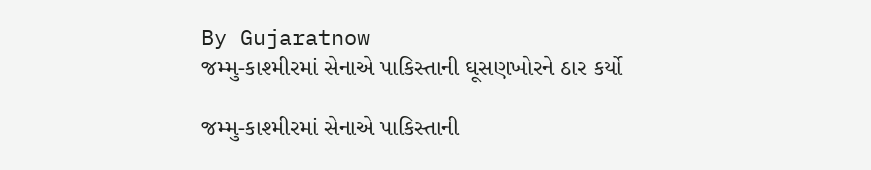By Gujaratnow
જમ્મુ-કાશ્મીરમાં સેનાએ પાકિસ્તાની ઘૂસણખોરને ઠાર કર્યો

જમ્મુ-કાશ્મીરમાં સેનાએ પાકિસ્તાની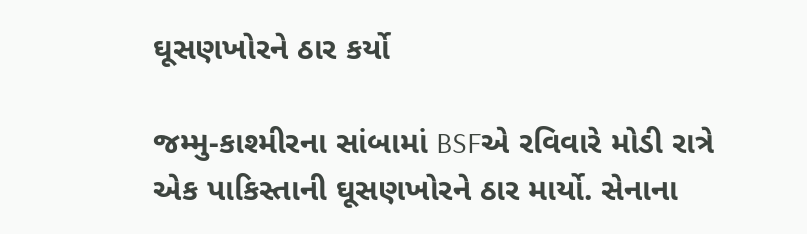ઘૂસણખોરને ઠાર કર્યો

જમ્મુ-કાશ્મીરના સાંબામાં BSFએ રવિવારે મોડી રાત્રે એક પાકિસ્તાની ઘૂસણખોરને ઠાર માર્યો. સેનાના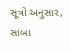સૂત્રો અનુસાર, સાંબા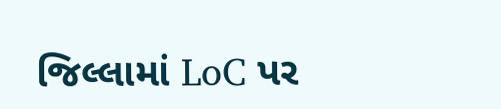જિલ્લામાં LoC પર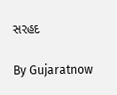સરહદ

By Gujaratnow